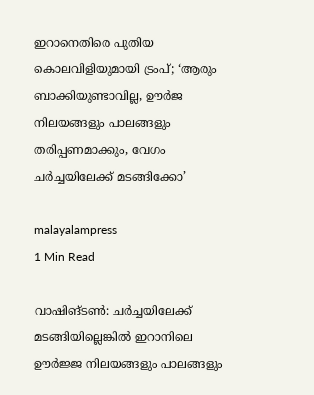ഇറാനെതിരെ പുതിയ കൊലവിളിയുമായി ട്രംപ്; ‘ആരും ബാക്കിയുണ്ടാവില്ല, ഊർജ നിലയങ്ങളും പാലങ്ങളും തരിപ്പണമാക്കും, വേഗം ചർച്ചയിലേക്ക് മടങ്ങിക്കോ’

malayalampress
1 Min Read

വാഷിങ്ടണ്‍: ചർച്ചയിലേക്ക് മടങ്ങിയില്ലെങ്കിൽ ഇറാനിലെ ഊർജ്ജ നിലയങ്ങളും പാലങ്ങളും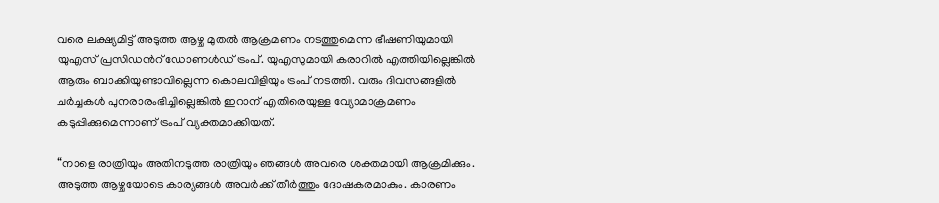വരെ ലക്ഷ്യമിട്ട് അടുത്ത ആഴ്ച മുതൽ ആക്രമണം നടത്തുമെന്ന ഭീഷണിയുമായി യുഎസ് പ്രസിഡന്‍റ് ഡോണൾഡ് ട്രംപ്. യുഎസുമായി കരാറിൽ എത്തിയില്ലെങ്കിൽ ആരും ബാക്കിയുണ്ടാവില്ലെന്ന കൊലവിളിയും ട്രംപ് നടത്തി. വരും ദിവസങ്ങളിൽ ചർച്ചകൾ പുനരാരംഭിച്ചില്ലെങ്കിൽ ഇറാന് എതിരെയുള്ള വ്യോമാക്രമണം കടുപ്പിക്കുമെന്നാണ് ട്രംപ് വ്യക്തമാക്കിയത്.

“നാളെ രാത്രിയും അതിനടുത്ത രാത്രിയും ഞങ്ങൾ അവരെ ശക്തമായി ആക്രമിക്കും. അടുത്ത ആഴ്ചയോടെ കാര്യങ്ങൾ അവർക്ക് തീർത്തും ദോഷകരമാകും. കാരണം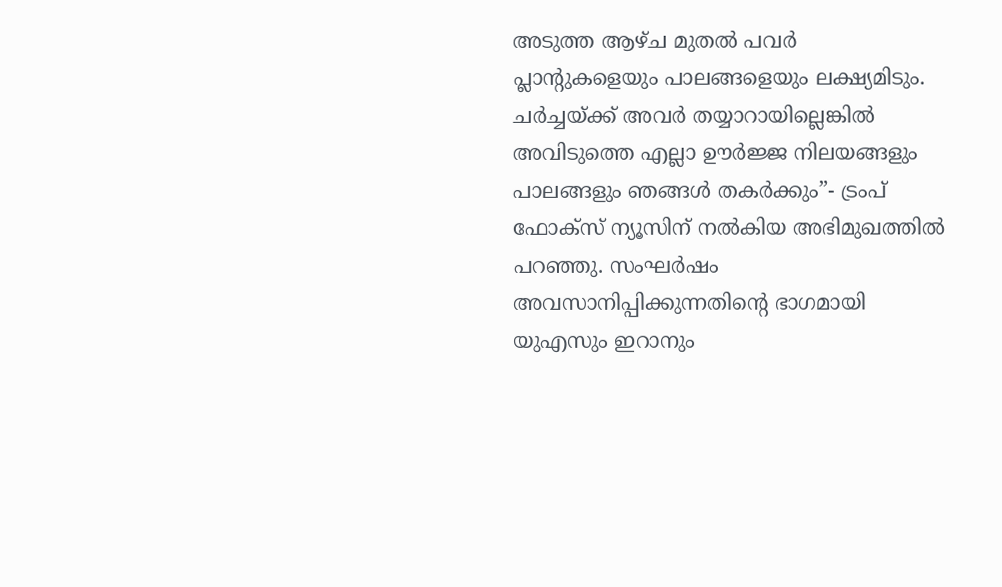അടുത്ത ആഴ്ച മുതൽ പവർ പ്ലാന്റുകളെയും പാലങ്ങളെയും ലക്ഷ്യമിടും. ചർച്ചയ്ക്ക് അവർ തയ്യാറായില്ലെങ്കിൽ അവിടുത്തെ എല്ലാ ഊർജ്ജ നിലയങ്ങളും പാലങ്ങളും ഞങ്ങൾ തകർക്കും”- ട്രംപ് ഫോക്സ് ന്യൂസിന് നൽകിയ അഭിമുഖത്തിൽ പറഞ്ഞു. സംഘർഷം അവസാനിപ്പിക്കുന്നതിന്‍റെ ഭാഗമായി യുഎസും ഇറാനും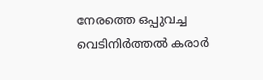നേരത്തെ ഒപ്പുവച്ച വെടിനിർത്തൽ കരാർ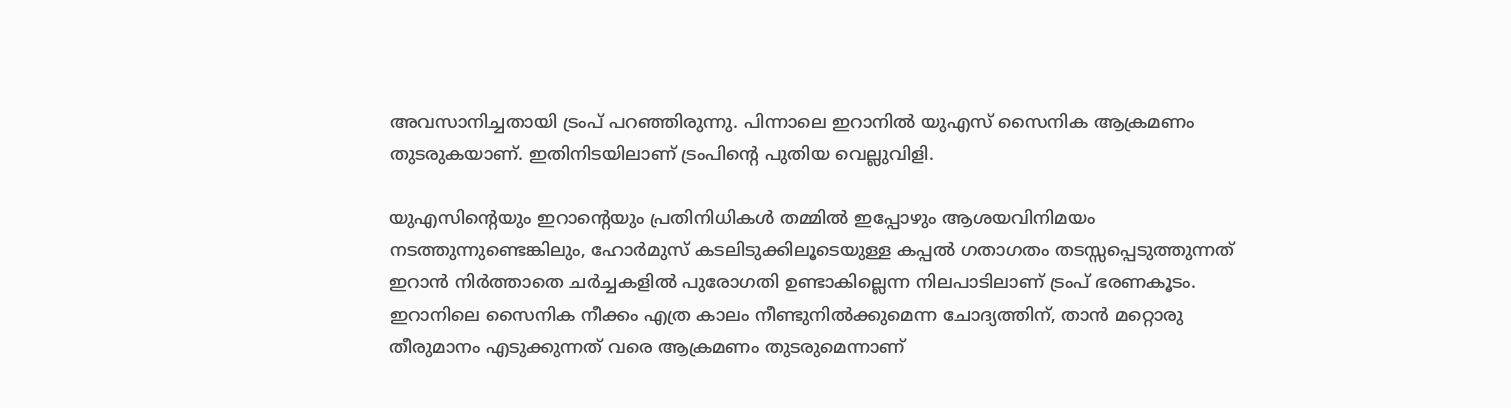അവസാനിച്ചതായി ട്രംപ് പറഞ്ഞിരുന്നു. പിന്നാലെ ഇറാനിൽ യുഎസ് സൈനിക ആക്രമണം തുടരുകയാണ്. ഇതിനിടയിലാണ് ട്രംപിന്റെ പുതിയ വെല്ലുവിളി.

യുഎസിന്റെയും ഇറാന്റെയും പ്രതിനിധികൾ തമ്മിൽ ഇപ്പോഴും ആശയവിനിമയം നടത്തുന്നുണ്ടെങ്കിലും, ഹോർമുസ് കടലിടുക്കിലൂടെയുള്ള കപ്പൽ ഗതാഗതം തടസ്സപ്പെടുത്തുന്നത് ഇറാൻ നിർത്താതെ ചർച്ചകളിൽ പുരോഗതി ഉണ്ടാകില്ലെന്ന നിലപാടിലാണ് ട്രംപ് ഭരണകൂടം. ഇറാനിലെ സൈനിക നീക്കം എത്ര കാലം നീണ്ടുനിൽക്കുമെന്ന ചോദ്യത്തിന്, താൻ മറ്റൊരു തീരുമാനം എടുക്കുന്നത് വരെ ആക്രമണം തുടരുമെന്നാണ്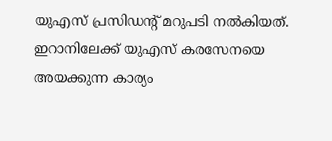യുഎസ് പ്രസിഡന്റ് മറുപടി നൽകിയത്. ഇറാനിലേക്ക് യുഎസ് കരസേനയെ അയക്കുന്ന കാര്യം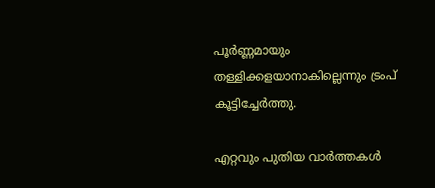പൂർണ്ണമായും തള്ളിക്കളയാനാകില്ലെന്നും ട്രംപ് കൂട്ടിച്ചേർത്തു.

എറ്റവും പുതിയ വാർത്തകൾ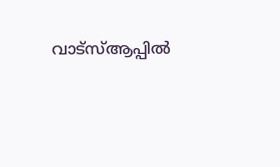വാട്സ്ആപ്പിൽ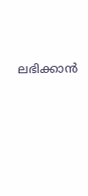ലഭിക്കാൻ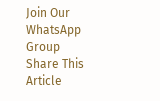Join Our WhatsApp Group
Share This Article